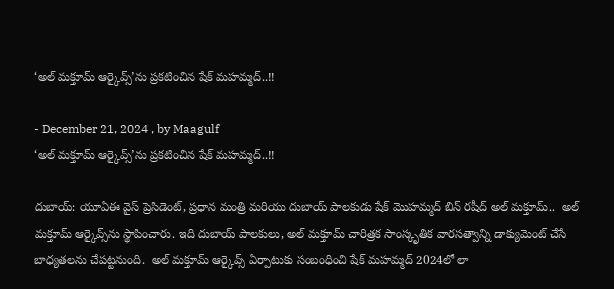‘అల్ మక్తూమ్ ఆర్కైవ్స్‌’ను ప్రకటించిన షేక్ మహమ్మద్..!!

- December 21, 2024 , by Maagulf
‘అల్ మక్తూమ్ ఆర్కైవ్స్‌’ను ప్రకటించిన షేక్ మహమ్మద్..!!

దుబాయ్: యూఏఈ వైస్ ప్రెసిడెంట్, ప్రధాన మంత్రి మరియు దుబాయ్ పాలకుడు షేక్ మొహమ్మద్ బిన్ రషీద్ అల్ మక్తూమ్..  అల్ మక్తూమ్ ఆర్కైవ్స్‌ను స్థాపించారు. ఇది దుబాయ్ పాలకులు, అల్ మక్తూమ్ చారిత్రక సాంస్కృతిక వారసత్వాన్ని డాక్యుమెంట్ చేసే బాధ్యతలను చేపట్టనుంది.  అల్ మక్తూమ్ ఆర్కైవ్స్ ఏర్పాటుకు సంబంధించి షేక్ మహమ్మద్ 2024లో లా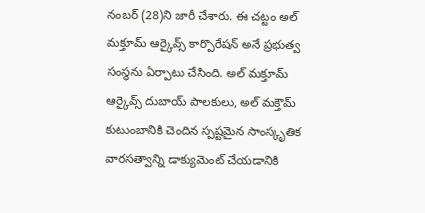నంబర్ (28)ని జారీ చేశారు. ఈ చట్టం అల్ మక్తూమ్ ఆర్కైవ్స్ కార్పొరేషన్ అనే ప్రభుత్వ సంస్థను ఏర్పాటు చేసింది. అల్ మక్తూమ్ ఆర్కైవ్స్ దుబాయ్ పాలకులు, అల్ మక్తౌమ్ కుటుంబానికి చెందిన స్పష్టమైన సాంస్కృతిక వారసత్వాన్ని డాక్యుమెంట్ చేయడానికి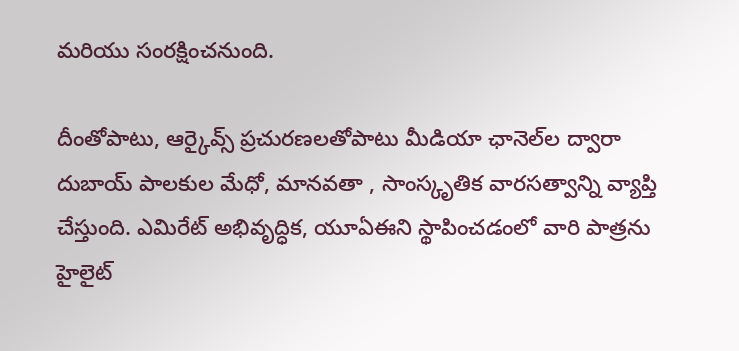మరియు సంరక్షించనుంది.

దీంతోపాటు, ఆర్కైవ్స్ ప్రచురణలతోపాటు మీడియా ఛానెల్‌ల ద్వారా దుబాయ్ పాలకుల మేధో, మానవతా , సాంస్కృతిక వారసత్వాన్ని వ్యాప్తి చేస్తుంది. ఎమిరేట్ అభివృద్ధిక, యూఏఈని స్థాపించడంలో వారి పాత్రను హైలైట్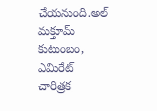చేయనుంది.అల్ మక్తూమ్ కుటుంబం, ఎమిరేట్ చారిత్రక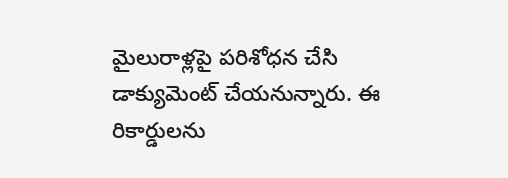మైలురాళ్లపై పరిశోధన చేసి డాక్యుమెంట్ చేయనున్నారు. ఈ రికార్డులను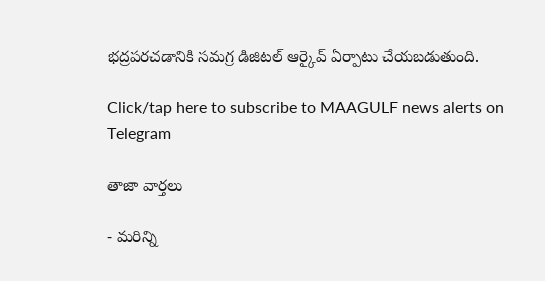భద్రపరచడానికి సమగ్ర డిజిటల్ ఆర్కైవ్ ఏర్పాటు చేయబడుతుంది.

Click/tap here to subscribe to MAAGULF news alerts on Telegram

తాజా వార్తలు

- మరిన్ని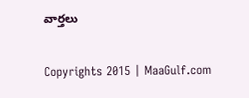వార్తలు

Copyrights 2015 | MaaGulf.com